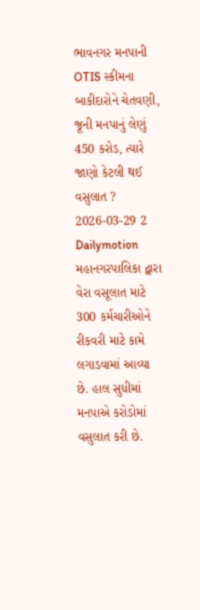ભાવનગર મનપાની OTIS સ્કીમના બાકીદારોને ચેતવણી, જૂની મનપાનું લેણું 450 કરોડ, ત્યારે જાણો કેટલી થઈ વસુલાત ?
2026-03-29 2 Dailymotion
મહાનગરપાલિકા દ્વારા વેરા વસૂલાત માટે 300 કર્મચારીઓને રીકવરી માટે કામે લગાડવામાં આવ્યા છે. હાલ સુધીમાં મનપાએ કરોડોમાં વસુલાત કરી છે.